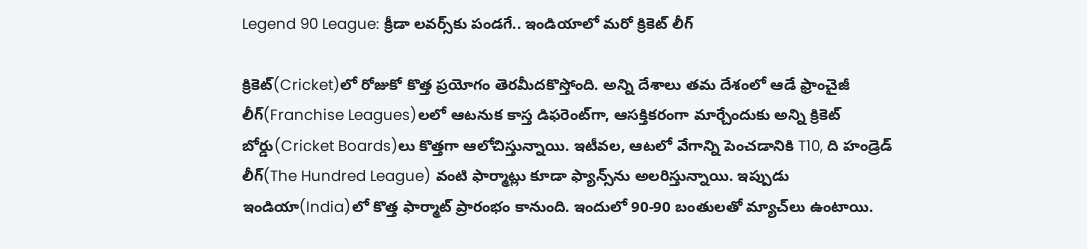Legend 90 League: క్రీడా లవర్స్‌కు పండగే.. ఇండియాలో మరో క్రికెట్ లీగ్

క్రికెట్‌(Cricket)లో రోజుకో కొత్త ప్రయోగం తెరమీదకొస్తోంది. అన్ని దేశాలు తమ దేశంలో ఆడే ఫ్రాంచైజీ లీగ్‌(Franchise Leagues)లలో ఆటనుక కాస్త డిఫరెంట్‌గా, ఆసక్తికరంగా మార్చేందుకు అన్ని క్రికెట్ బోర్డు(Cricket Boards)లు కొత్తగా ఆలోచిస్తున్నాయి. ఇటీవల, ఆటలో వేగాన్ని పెంచడానికి T10, ది హండ్రెడ్ లీగ్(The Hundred League) వంటి ఫార్మాట్లు కూడా ఫ్యాన్స్‌ను అలరిస్తున్నాయి. ఇప్పుడు ఇండియా(India)లో కొత్త ఫార్మాట్ ప్రారంభం కానుంది. ఇందులో 90-90 బంతులతో మ్యాచ్‌లు ఉంటాయి.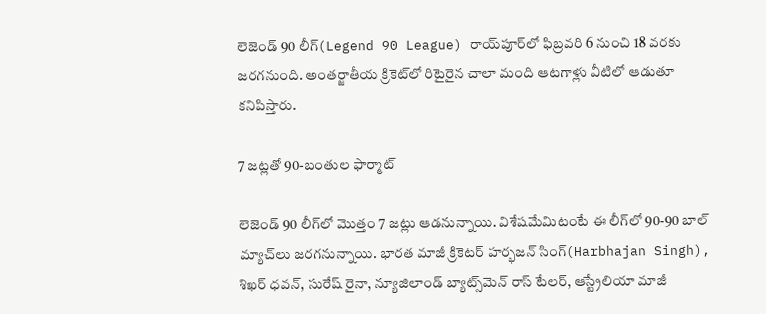లెజెండ్ 90 లీగ్(Legend 90 League) రాయ్‌పూర్‌లో ఫిబ్రవరి 6 నుంచి 18 వరకు జరగనుంది. అంతర్జాతీయ క్రికెట్‌లో రిటైరైన చాలా మంది ఆటగాళ్లు వీటిలో ఆడుతూ కనిపిస్తారు.

7 జట్లతో 90-బంతుల ఫార్మాట్‌

లెజెండ్ 90 లీగ్‌లో మొత్తం 7 జట్లు ఆడనున్నాయి. విశేషమేమిటంటే ఈ లీగ్‌లో 90-90 బాల్ మ్యాచ్‌లు జరగనున్నాయి. భారత మాజీ క్రికెటర్ హర్భజన్ సింగ్(Harbhajan Singh), శిఖర్ ధవన్, సురేష్ రైనా, న్యూజిలాండ్ బ్యాట్స్‌మెన్ రాస్ టేలర్, ఆస్ట్రేలియా మాజీ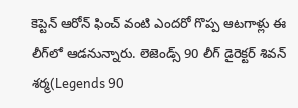కెప్టెన్ ఆరోన్ ఫించ్ వంటి ఎందరో గొప్ప ఆటగాళ్లు ఈ లీగ్‌లో ఆడనున్నారు. లెజెండ్స్ 90 లీగ్ డైరెక్టర్ శివన్ శర్మ(Legends 90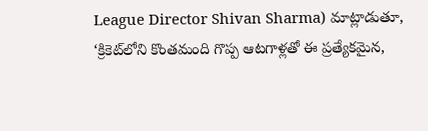League Director Shivan Sharma) మాట్లాడుతూ, ‘క్రికెట్‌లోని కొంతమంది గొప్ప ఆటగాళ్లతో ఈ ప్రత్యేకమైన,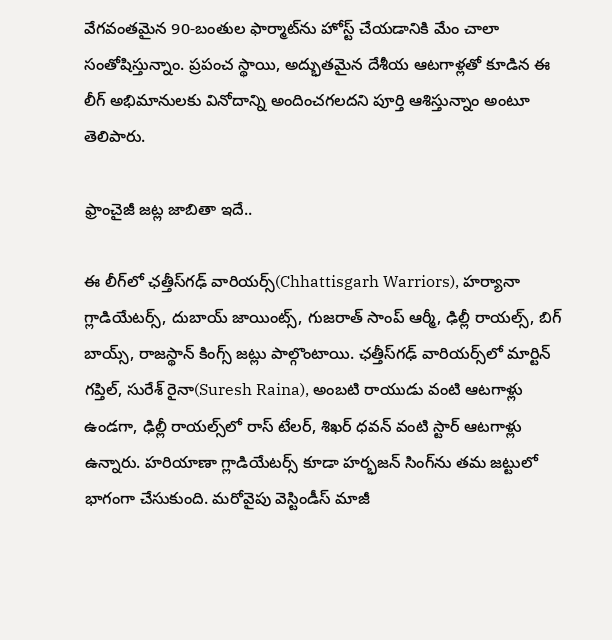వేగవంతమైన 90-బంతుల ఫార్మాట్‌ను హోస్ట్ చేయడానికి మేం చాలా సంతోషిస్తున్నాం. ప్రపంచ స్థాయి, అద్భుతమైన దేశీయ ఆటగాళ్లతో కూడిన ఈ లీగ్ అభిమానులకు వినోదాన్ని అందించగలదని పూర్తి ఆశిస్తున్నాం అంటూ తెలిపారు.

ఫ్రాంచైజీ జట్ల జాబితా ఇదే..

ఈ లీగ్‌లో ఛత్తీస్‌గఢ్ వారియర్స్(Chhattisgarh Warriors), హర్యానా గ్లాడియేటర్స్, దుబాయ్ జాయింట్స్, గుజరాత్ సాంప్ ఆర్మీ, ఢిల్లీ రాయల్స్, బిగ్ బాయ్స్, రాజస్థాన్ కింగ్స్ జట్లు పాల్గొంటాయి. ఛత్తీస్‌గఢ్ వారియర్స్‌లో మార్టిన్ గప్తిల్, సురేశ్ రైనా(Suresh Raina), అంబటి రాయుడు వంటి ఆటగాళ్లు ఉండగా, ఢిల్లీ రాయల్స్‌లో రాస్ టేలర్, శిఖర్ ధవన్ వంటి స్టార్ ఆటగాళ్లు ఉన్నారు. హరియాణా గ్లాడియేటర్స్ కూడా హర్భజన్ సింగ్‌ను తమ జట్టులో భాగంగా చేసుకుంది. మరోవైపు వెస్టిండీస్‌ మాజీ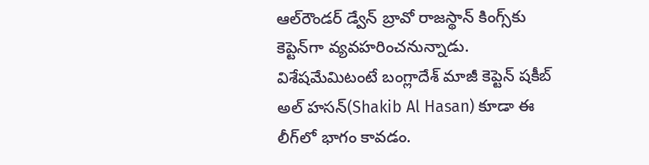ఆల్‌రౌండర్‌ డ్వేన్‌ బ్రావో రాజస్థాన్‌ కింగ్స్‌కు కెప్టెన్‌గా వ్యవహరించనున్నాడు. విశేషమేమిటంటే బంగ్లాదేశ్ మాజీ కెప్టెన్ షకీబ్ అల్ హసన్(Shakib Al Hasan) కూడా ఈ లీగ్‌లో భాగం కావడం.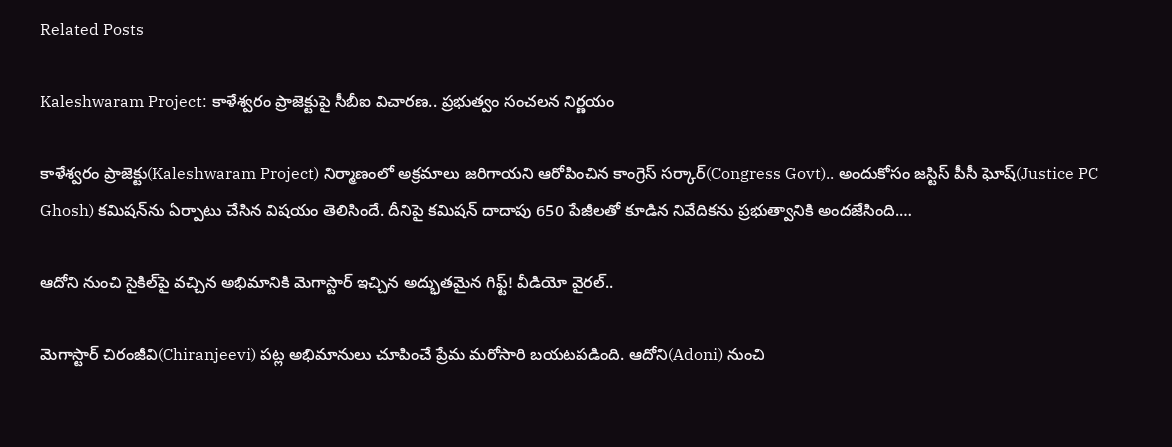Related Posts

Kaleshwaram Project: కాళేశ్వరం ప్రాజెక్టుపై సీబీఐ విచారణ.. ప్రభుత్వం సంచలన నిర్ణయం

కాళేశ్వరం ప్రాజెక్టు(Kaleshwaram Project) నిర్మాణంలో అక్రమాలు జరిగాయని ఆరోపించిన కాంగ్రెస్ సర్కార్(Congress Govt).. అందుకోసం జస్టిస్ పీసీ ఘోష్(Justice PC Ghosh) కమిషన్‌ను ఏర్పాటు చేసిన విషయం తెలిసిందే. దీనిపై కమిషన్ దాదాపు 650 పేజీలతో కూడిన నివేదికను ప్రభుత్వానికి అందజేసింది.…

ఆదోని నుంచి సైకిల్‌పై వచ్చిన అభిమానికి మెగాస్టార్ ఇచ్చిన అద్భుతమైన గిఫ్ట్! వీడియో వైరల్..

మెగాస్టార్ చిరంజీవి(Chiranjeevi) పట్ల అభిమానులు చూపించే ప్రేమ మరోసారి బయటపడింది. ఆదోని(Adoni) నుంచి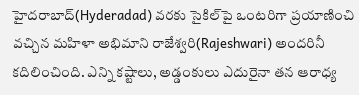హైదరాబాద్(Hyderadad) వరకు సైకిల్‌పై ఒంటరిగా ప్రయాణించి వచ్చిన మహిళా అభిమాని రాజేశ్వరి(Rajeshwari) అందరినీ కదిలించింది. ఎన్ని కష్టాలు, అడ్డంకులు ఎదురైనా తన ఆరాధ్య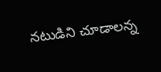నటుడిని చూడాలన్న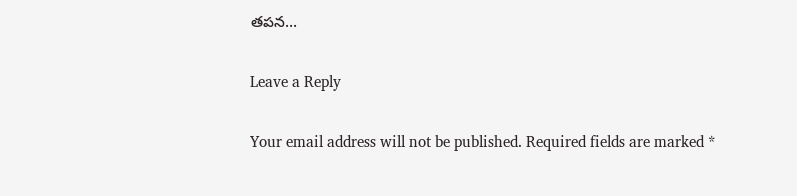తపన…

Leave a Reply

Your email address will not be published. Required fields are marked *